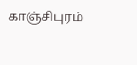காஞ்சிபுரம்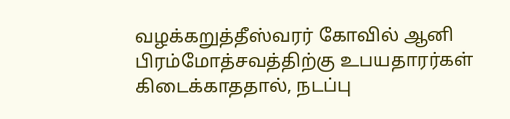வழக்கறுத்தீஸ்வரர் கோவில் ஆனி பிரம்மோத்சவத்திற்கு உபயதாரர்கள் கிடைக்காததால், நடப்பு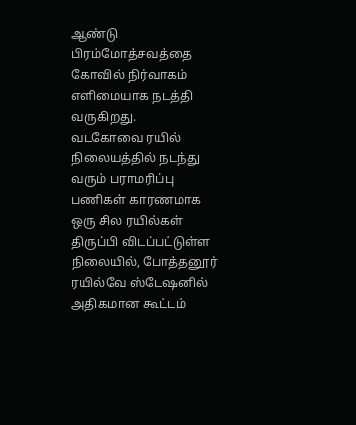ஆண்டு பிரம்மோத்சவத்தை கோவில் நிர்வாகம் எளிமையாக நடத்தி வருகிறது.
வடகோவை ரயில் நிலையத்தில் நடந்து வரும் பராமரிப்பு பணிகள் காரணமாக ஒரு சில ரயில்கள் திருப்பி விடப்பட்டுள்ள நிலையில், போத்தனூர் ரயில்வே ஸ்டேஷனில் அதிகமான கூட்டம்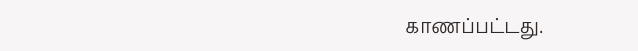காணப்பட்டது.